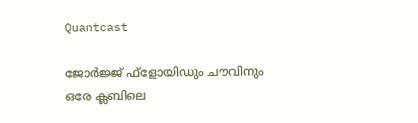Quantcast

ജോര്‍ജ്ജ് ഫ്‌ളോയിഡും ചൗവിനും ഒരേ ക്ലബിലെ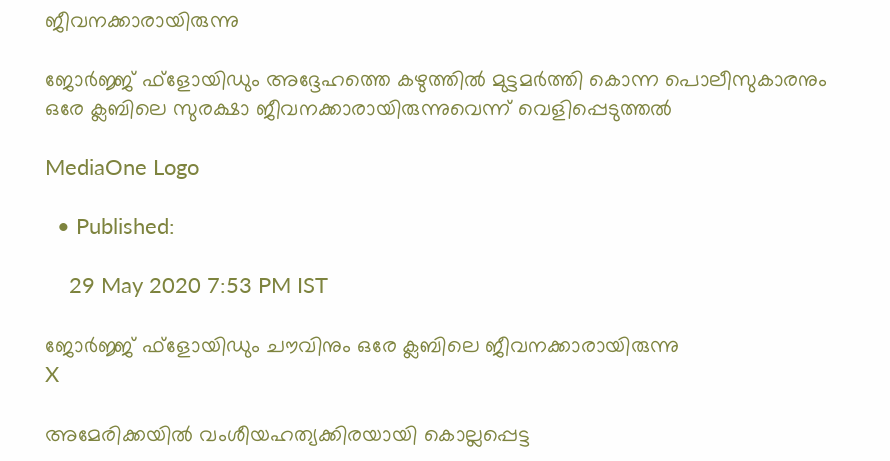ജീവനക്കാരായിരുന്നു

ജോര്‍ജ്ജ് ഫ്‌ളോയിഡും അദ്ദേഹത്തെ കഴുത്തില്‍ മുട്ടമര്‍ത്തി കൊന്ന പൊലീസുകാരനും ഒരേ ക്ലബിലെ സുരക്ഷാ ജീവനക്കാരായിരുന്നുവെന്ന് വെളിപ്പെടുത്തല്‍

MediaOne Logo

  • Published:

    29 May 2020 7:53 PM IST

ജോര്‍ജ്ജ് ഫ്‌ളോയിഡും ചൗവിനും ഒരേ ക്ലബിലെ ജീവനക്കാരായിരുന്നു
X

അമേരിക്കയില്‍ വംശീയഹത്യക്കിരയായി കൊല്ലപ്പെട്ട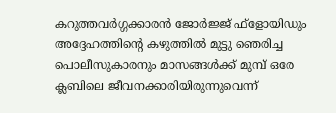കറുത്തവര്‍ഗ്ഗക്കാരന്‍ ജോര്‍ജ്ജ് ഫ്‌ളോയിഡും അദ്ദേഹത്തിന്റെ കഴുത്തില്‍ മുട്ടു ഞെരിച്ച പൊലീസുകാരനും മാസങ്ങള്‍ക്ക് മുമ്പ് ഒരേ ക്ലബിലെ ജീവനക്കാരിയിരുന്നുവെന്ന്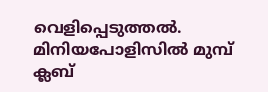വെളിപ്പെടുത്തല്‍. മിനിയപോളിസില്‍ മുമ്പ് ക്ലബ്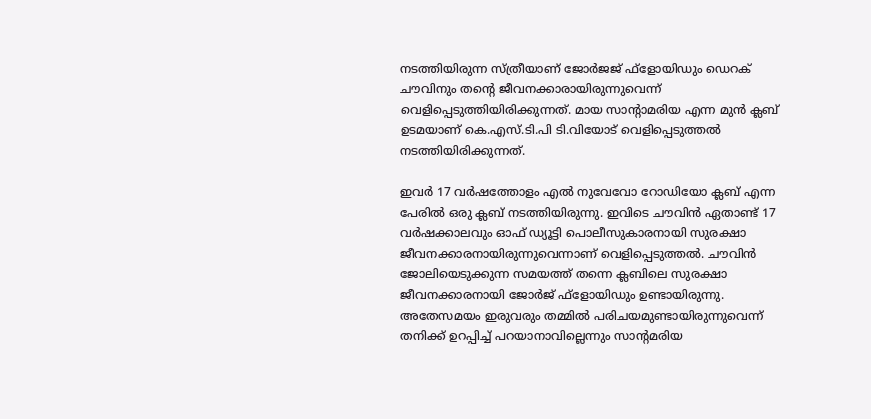നടത്തിയിരുന്ന സ്ത്രീയാണ് ജോര്‍ജജ് ഫ്‌ളോയിഡും ഡെറക് ചൗവിനും തന്റെ ജീവനക്കാരായിരുന്നുവെന്ന് വെളിപ്പെടുത്തിയിരിക്കുന്നത്. മായ സാന്റാമരിയ എന്ന മുന്‍ ക്ലബ് ഉടമയാണ് കെ.എസ്.ടി.പി ടി.വിയോട് വെളിപ്പെടുത്തല്‍ നടത്തിയിരിക്കുന്നത്.

ഇവര്‍ 17 വര്‍ഷത്തോളം എല്‍ നുവേവോ റോഡിയോ ക്ലബ് എന്ന പേരില്‍ ഒരു ക്ലബ് നടത്തിയിരുന്നു. ഇവിടെ ചൗവിന്‍ ഏതാണ്ട് 17 വര്‍ഷക്കാലവും ഓഫ് ഡ്യൂട്ടി പൊലീസുകാരനായി സുരക്ഷാ ജീവനക്കാരനായിരുന്നുവെന്നാണ് വെളിപ്പെടുത്തല്‍. ചൗവിന്‍ ജോലിയെടുക്കുന്ന സമയത്ത് തന്നെ ക്ലബിലെ സുരക്ഷാ ജീവനക്കാരനായി ജോര്‍ജ് ഫ്‌ളോയിഡും ഉണ്ടായിരുന്നു. അതേസമയം ഇരുവരും തമ്മില്‍ പരിചയമുണ്ടായിരുന്നുവെന്ന് തനിക്ക് ഉറപ്പിച്ച് പറയാനാവില്ലെന്നും സാന്റമരിയ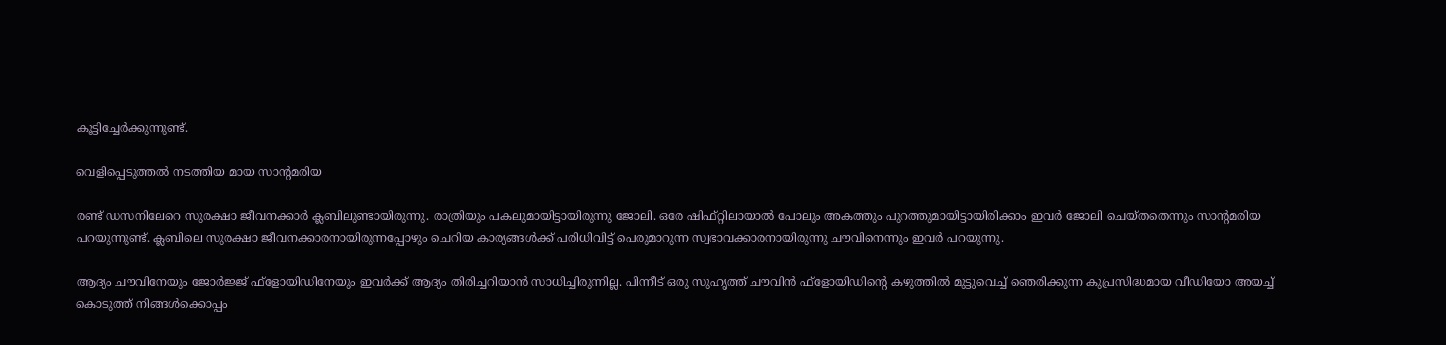കൂട്ടിച്ചേര്‍ക്കുന്നുണ്ട്.

വെളിപ്പെടുത്തല്‍ നടത്തിയ മായ സാന്‍റമരിയ

രണ്ട് ഡസനിലേറെ സുരക്ഷാ ജീവനക്കാര്‍ ക്ലബിലുണ്ടായിരുന്നു. രാത്രിയും പകലുമായിട്ടായിരുന്നു ജോലി. ഒരേ ഷിഫ്റ്റിലായാല്‍ പോലും അകത്തും പുറത്തുമായിട്ടായിരിക്കാം ഇവര്‍ ജോലി ചെയ്തതെന്നും സാന്റമരിയ പറയുന്നുണ്ട്. ക്ലബിലെ സുരക്ഷാ ജീവനക്കാരനായിരുന്നപ്പോഴും ചെറിയ കാര്യങ്ങള്‍ക്ക് പരിധിവിട്ട് പെരുമാറുന്ന സ്വഭാവക്കാരനായിരുന്നു ചൗവിനെന്നും ഇവര്‍ പറയുന്നു.

ആദ്യം ചൗവിനേയും ജോര്‍ജ്ജ് ഫ്‌ളോയിഡിനേയും ഇവര്‍ക്ക് ആദ്യം തിരിച്ചറിയാന്‍ സാധിച്ചിരുന്നില്ല. പിന്നീട് ഒരു സുഹൃത്ത് ചൗവിന്‍ ഫ്‌ളോയിഡിന്റെ കഴുത്തില്‍ മുട്ടുവെച്ച് ഞെരിക്കുന്ന കുപ്രസിദ്ധമായ വീഡിയോ അയച്ച് കൊടുത്ത് നിങ്ങള്‍ക്കൊപ്പം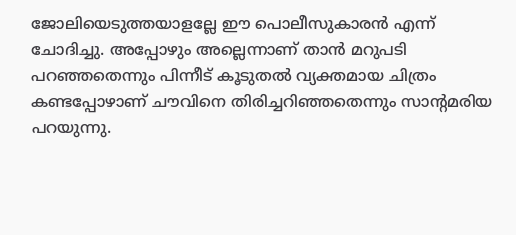ജോലിയെടുത്തയാളല്ലേ ഈ പൊലീസുകാരന്‍ എന്ന് ചോദിച്ചു. അപ്പോഴും അല്ലെന്നാണ് താന്‍ മറുപടി പറഞ്ഞതെന്നും പിന്നീട് കൂടുതല്‍ വ്യക്തമായ ചിത്രം കണ്ടപ്പോഴാണ് ചൗവിനെ തിരിച്ചറിഞ്ഞതെന്നും സാന്റമരിയ പറയുന്നു.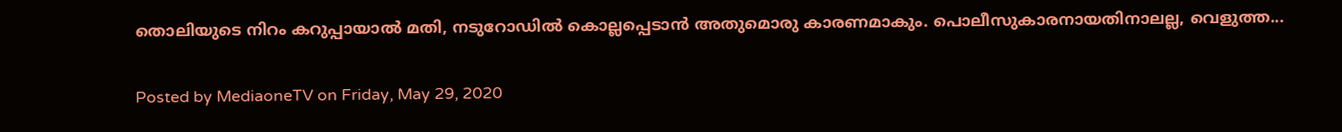തൊലിയുടെ നിറം കറുപ്പായാല്‍ മതി, നടുറോഡില്‍ കൊല്ലപ്പെടാന്‍ അതുമൊരു കാരണമാകും. പൊലീസുകാരനായതിനാലല്ല, വെളുത്ത...

Posted by MediaoneTV on Friday, May 29, 2020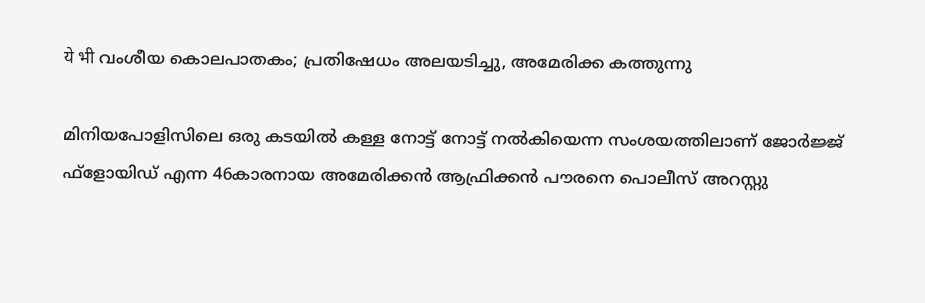ये भी വംശീയ കൊലപാതകം; പ്രതിഷേധം അലയടിച്ചു, അമേരിക്ക കത്തുന്നു

മിനിയപോളിസിലെ ഒരു കടയില്‍ കള്ള നോട്ട് നോട്ട് നല്‍കിയെന്ന സംശയത്തിലാണ് ജോര്‍ജ്ജ് ഫ്‌ളോയിഡ് എന്ന 46കാരനായ അമേരിക്കന്‍ ആഫ്രിക്കന്‍ പൗരനെ പൊലീസ് അറസ്റ്റു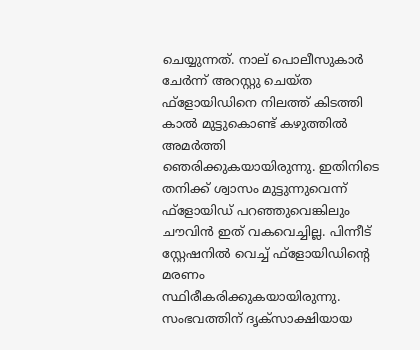ചെയ്യുന്നത്. നാല് പൊലീസുകാര്‍ ചേര്‍ന്ന് അറസ്റ്റു ചെയ്ത ഫ്‌ളോയിഡിനെ നിലത്ത് കിടത്തി കാല്‍ മുട്ടുകൊണ്ട് കഴുത്തില്‍ അമര്‍ത്തി ഞെരിക്കുകയായിരുന്നു. ഇതിനിടെ തനിക്ക് ശ്വാസം മുട്ടുന്നുവെന്ന് ഫ്‌ളോയിഡ് പറഞ്ഞുവെങ്കിലും ചൗവിന്‍ ഇത് വകവെച്ചില്ല. പിന്നീട് സ്റ്റേഷനില്‍ വെച്ച് ഫ്‌ളോയിഡിന്റെ മരണം സ്ഥിരീകരിക്കുകയായിരുന്നു. സംഭവത്തിന് ദൃക്‌സാക്ഷിയായ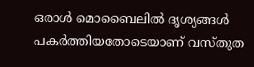ഒരാള്‍ മൊബൈലില്‍ ദൃശ്യങ്ങള്‍ പകര്‍ത്തിയതോടെയാണ് വസ്തുത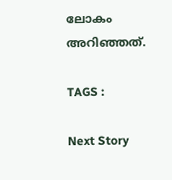ലോകം അറിഞ്ഞത്.

TAGS :

Next Story